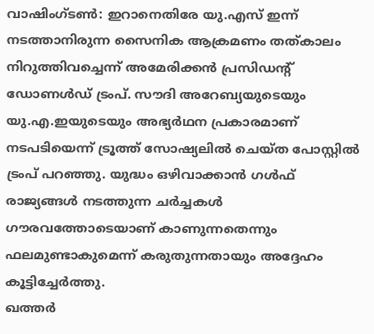വാഷിംഗ്ടൺ: ഇറാനെതിരേ യു.എസ് ഇന്ന് നടത്താനിരുന്ന സൈനിക ആക്രമണം തത്കാലം നിറുത്തിവച്ചെന്ന് അമേരിക്കൻ പ്രസിഡന്റ് ഡോണൾഡ് ട്രംപ്. സൗദി അറേബ്യയുടെയും യു.എ.ഇയുടെയും അഭ്യർഥന പ്രകാരമാണ് നടപടിയെന്ന് ട്രൂത്ത് സോഷ്യലിൽ ചെയ്ത പോസ്റ്റിൽ ട്രംപ് പറഞ്ഞു. യുദ്ധം ഒഴിവാക്കാൻ ഗൾഫ് രാജ്യങ്ങൾ നടത്തുന്ന ചർച്ചകൾ ഗൗരവത്തോടെയാണ് കാണുന്നതെന്നും ഫലമുണ്ടാകുമെന്ന് കരുതുന്നതായും അദ്ദേഹം കൂട്ടിച്ചേർത്തു.
ഖത്തർ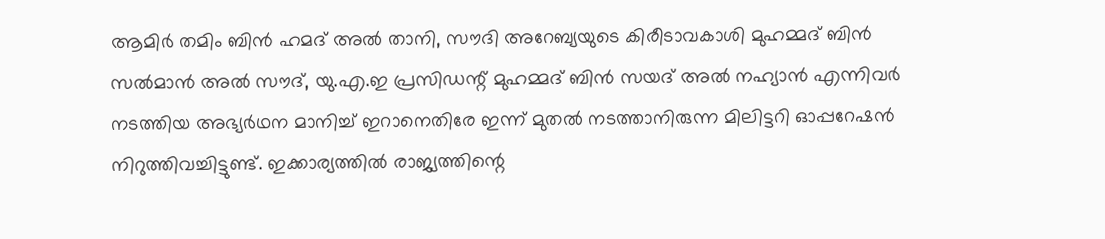ആമിർ തമിം ബിൻ ഹമദ് അൽ താനി, സൗദി അറേബ്യയുടെ കിരീടാവകാശി മുഹമ്മദ് ബിൻ സൽമാൻ അൽ സൗദ്, യു.എ.ഇ പ്രസിഡന്റ് മുഹമ്മദ് ബിൻ സയദ് അൽ നഹ്യാൻ എന്നിവർ നടത്തിയ അഭ്യർഥന മാനിച്ച് ഇറാനെതിരേ ഇന്ന് മുതൽ നടത്താനിരുന്ന മിലിട്ടറി ഓപ്പറേഷൻ നിറുത്തിവച്ചിട്ടുണ്ട്. ഇക്കാര്യത്തിൽ രാജ്യത്തിന്റെ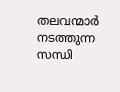തലവന്മാർ നടത്തുന്ന സന്ധി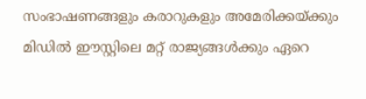സംഭാഷണങ്ങളും കരാറുകളും അമേരിക്കയ്ക്കും മിഡിൽ ഈസ്റ്റിലെ മറ്റ് രാജ്യങ്ങൾക്കും ഏറെ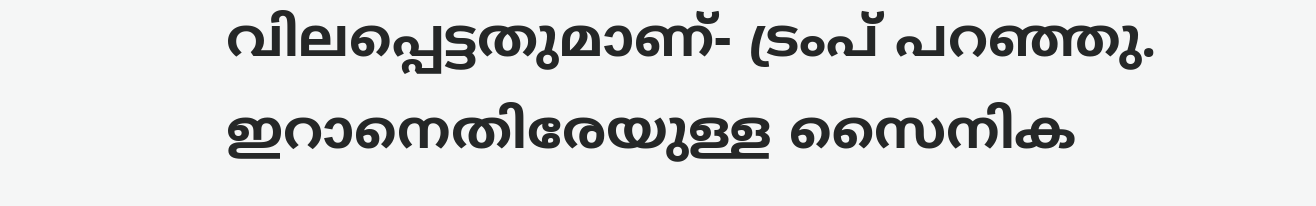വിലപ്പെട്ടതുമാണ്- ട്രംപ് പറഞ്ഞു.
ഇറാനെതിരേയുള്ള സൈനിക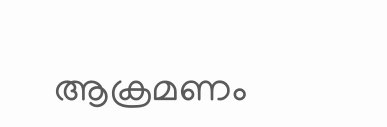ആക്രമണം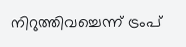നിറുത്തിവച്ചെന്ന് ട്രംപ്